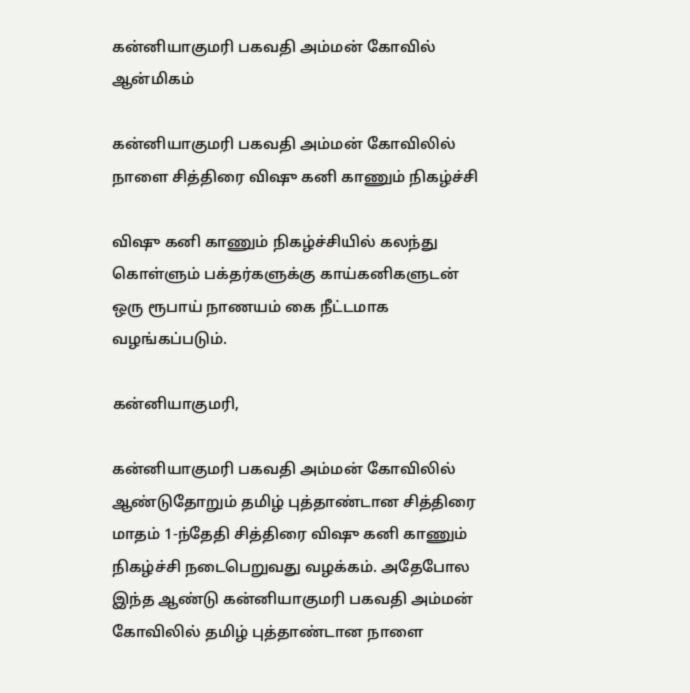கன்னியாகுமரி பகவதி அம்மன் கோவில்
ஆன்மிகம்

கன்னியாகுமரி பகவதி அம்மன் கோவிலில் நாளை சித்திரை விஷு கனி காணும் நிகழ்ச்சி

விஷு கனி காணும் நிகழ்ச்சியில் கலந்து கொள்ளும் பக்தர்களுக்கு காய்கனிகளுடன் ஒரு ரூபாய் நாணயம் கை நீட்டமாக வழங்கப்படும்.

கன்னியாகுமரி,

கன்னியாகுமரி பகவதி அம்மன் கோவிலில் ஆண்டுதோறும் தமிழ் புத்தாண்டான சித்திரை மாதம் 1-ந்தேதி சித்திரை விஷு கனி காணும் நிகழ்ச்சி நடைபெறுவது வழக்கம். அதேபோல இந்த ஆண்டு கன்னியாகுமரி பகவதி அம்மன் கோவிலில் தமிழ் புத்தாண்டான நாளை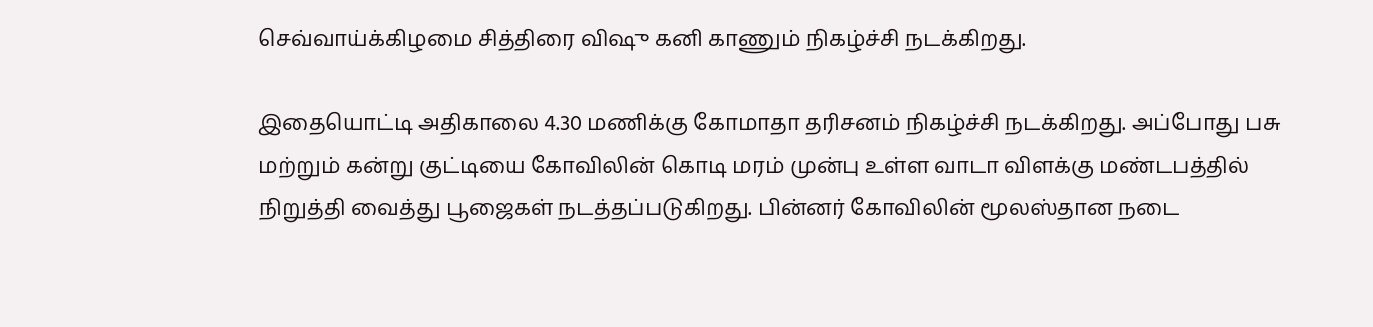செவ்வாய்க்கிழமை சித்திரை விஷு கனி காணும் நிகழ்ச்சி நடக்கிறது.

இதையொட்டி அதிகாலை 4.30 மணிக்கு கோமாதா தரிசனம் நிகழ்ச்சி நடக்கிறது. அப்போது பசு மற்றும் கன்று குட்டியை கோவிலின் கொடி மரம் முன்பு உள்ள வாடா விளக்கு மண்டபத்தில் நிறுத்தி வைத்து பூஜைகள் நடத்தப்படுகிறது. பின்னர் கோவிலின் மூலஸ்தான நடை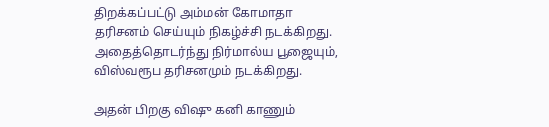திறக்கப்பட்டு அம்மன் கோமாதா தரிசனம் செய்யும் நிகழ்ச்சி நடக்கிறது. அதைத்தொடர்ந்து நிர்மால்ய பூஜையும், விஸ்வரூப தரிசனமும் நடக்கிறது.

அதன் பிறகு விஷு கனி காணும்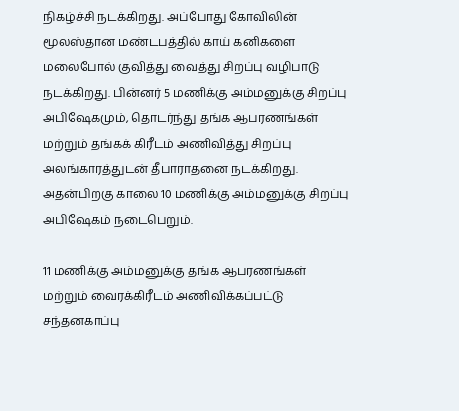நிகழ்ச்சி நடக்கிறது. அப்போது கோவிலின் மூலஸ்தான மண்டபத்தில் காய் கனிகளை மலைபோல் குவித்து வைத்து சிறப்பு வழிபாடு நடக்கிறது. பின்னர் 5 மணிக்கு அம்மனுக்கு சிறப்பு அபிஷேகமும், தொடர்ந்து தங்க ஆபரணங்கள் மற்றும் தங்கக் கிரீடம் அணிவித்து சிறப்பு அலங்காரத்துடன் தீபாராதனை நடக்கிறது. அதன்பிறகு காலை 10 மணிக்கு அம்மனுக்கு சிறப்பு அபிஷேகம் நடைபெறும்.

11 மணிக்கு அம்மனுக்கு தங்க ஆபரணங்கள் மற்றும் வைரக்கிரீடம் அணிவிக்கப்பட்டு சந்தனகாப்பு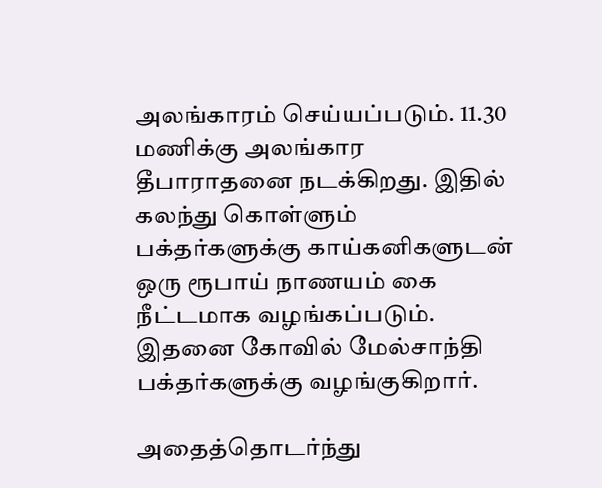அலங்காரம் செய்யப்படும். 11.30 மணிக்கு அலங்கார தீபாராதனை நடக்கிறது. இதில் கலந்து கொள்ளும் பக்தர்களுக்கு காய்கனிகளுடன் ஒரு ரூபாய் நாணயம் கை நீட்டமாக வழங்கப்படும். இதனை கோவில் மேல்சாந்தி பக்தர்களுக்கு வழங்குகிறார்.

அதைத்தொடர்ந்து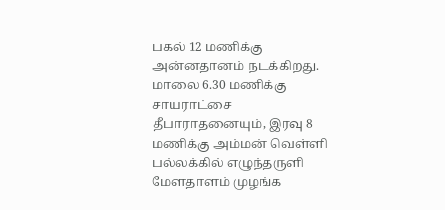பகல் 12 மணிக்கு அன்னதானம் நடக்கிறது. மாலை 6.30 மணிக்கு சாயராட்சை தீபாராதனையும், இரவு 8 மணிக்கு அம்மன் வெள்ளி பல்லக்கில் எழுந்தருளி மேளதாளம் முழங்க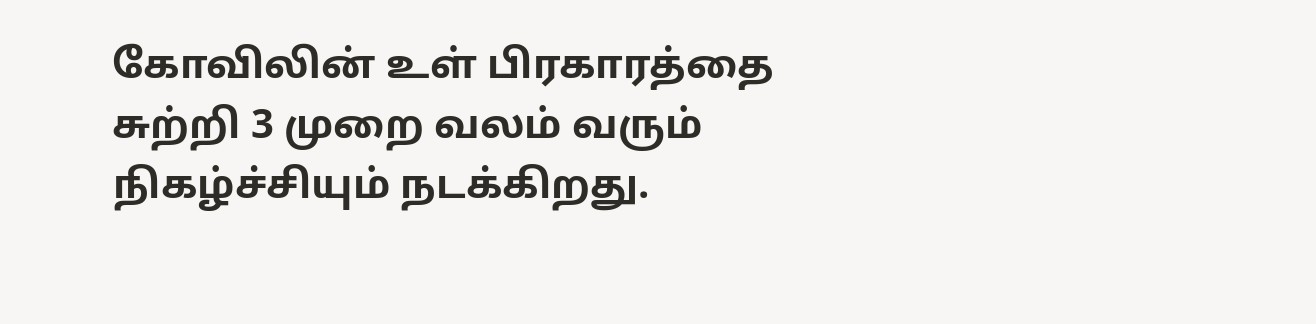கோவிலின் உள் பிரகாரத்தை சுற்றி 3 முறை வலம் வரும் நிகழ்ச்சியும் நடக்கிறது.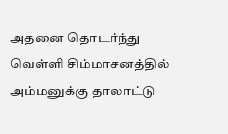அதனை தொடர்ந்து வெள்ளி சிம்மாசனத்தில் அம்மனுக்கு தாலாட்டு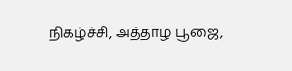நிகழ்ச்சி, அத்தாழ பூஜை,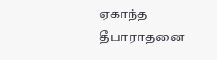ஏகாந்த தீபாராதனை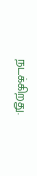நடக்கிறது.